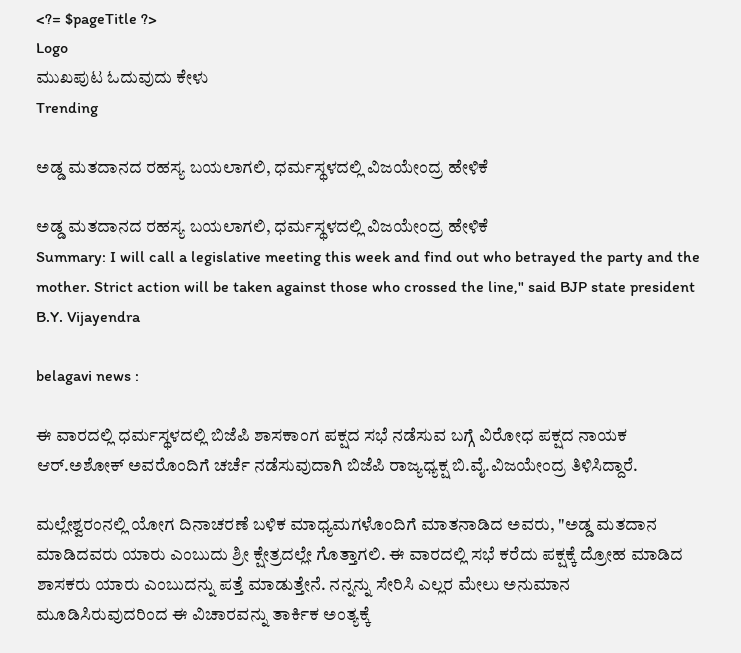<?= $pageTitle ?>
Logo
ಮುಖಪುಟ ಓದುವುದು ಕೇಳು
Trending

ಅಡ್ಡ ಮತದಾನದ ರಹಸ್ಯ ಬಯಲಾಗಲಿ, ಧರ್ಮಸ್ಥಳದಲ್ಲಿ ವಿಜಯೇಂದ್ರ ಹೇಳಿಕೆ

ಅಡ್ಡ ಮತದಾನದ ರಹಸ್ಯ ಬಯಲಾಗಲಿ, ಧರ್ಮಸ್ಥಳದಲ್ಲಿ ವಿಜಯೇಂದ್ರ ಹೇಳಿಕೆ
Summary: I will call a legislative meeting this week and find out who betrayed the party and the mother. Strict action will be taken against those who crossed the line," said BJP state president B.Y. Vijayendra

belagavi news :

ಈ ವಾರದಲ್ಲಿ ಧರ್ಮಸ್ಥಳದಲ್ಲಿ ಬಿಜೆಪಿ ಶಾಸಕಾಂಗ ಪಕ್ಷದ ಸಭೆ ನಡೆಸುವ ಬಗ್ಗೆ ವಿರೋಧ ಪಕ್ಷದ ನಾಯಕ ಆರ್.ಅಶೋಕ್ ಅವರೊಂದಿಗೆ ಚರ್ಚೆ ನಡೆಸುವುದಾಗಿ ಬಿಜೆಪಿ ರಾಜ್ಯಧ್ಯಕ್ಷ ಬಿ.ವೈ.ವಿಜಯೇಂದ್ರ ತಿಳಿಸಿದ್ದಾರೆ.

ಮಲ್ಲೇಶ್ವರಂನಲ್ಲಿ ಯೋಗ ದಿನಾಚರಣೆ ಬಳಿಕ ಮಾಧ್ಯಮಗಳೊಂದಿಗೆ ಮಾತನಾಡಿದ ಅವರು, "ಅಡ್ಡ ಮತದಾನ ಮಾಡಿದವರು ಯಾರು ಎಂಬುದು ಶ್ರೀ ಕ್ಷೇತ್ರದಲ್ಲೇ ಗೊತ್ತಾಗಲಿ. ಈ ವಾರದಲ್ಲಿ ಸಭೆ ಕರೆದು ಪಕ್ಷಕ್ಕೆ ದ್ರೋಹ ಮಾಡಿದ ಶಾಸಕರು ಯಾರು ಎಂಬುದನ್ನು ಪತ್ತೆ ಮಾಡುತ್ತೇನೆ. ನನ್ನನ್ನು ಸೇರಿಸಿ ಎಲ್ಲರ ಮೇಲು ಅನುಮಾನ ಮೂಡಿಸಿರುವುದರಿಂದ ಈ ವಿಚಾರವನ್ನು ತಾರ್ಕಿಕ ಅಂತ್ಯಕ್ಕೆ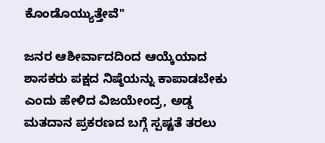ಕೊಂಡೊಯ್ಯುತ್ತೇವೆ"

ಜನರ ಆಶೀರ್ವಾದದಿಂದ ಆಯ್ಕೆಯಾದ ಶಾಸಕರು ಪಕ್ಷದ ನಿಷ್ಠೆಯನ್ನು ಕಾಪಾಡಬೇಕು ಎಂದು ಹೇಳಿದ ವಿಜಯೇಂದ್ರ, ಅಡ್ಡ ಮತದಾನ ಪ್ರಕರಣದ ಬಗ್ಗೆ ಸ್ಪಷ್ಟತೆ ತರಲು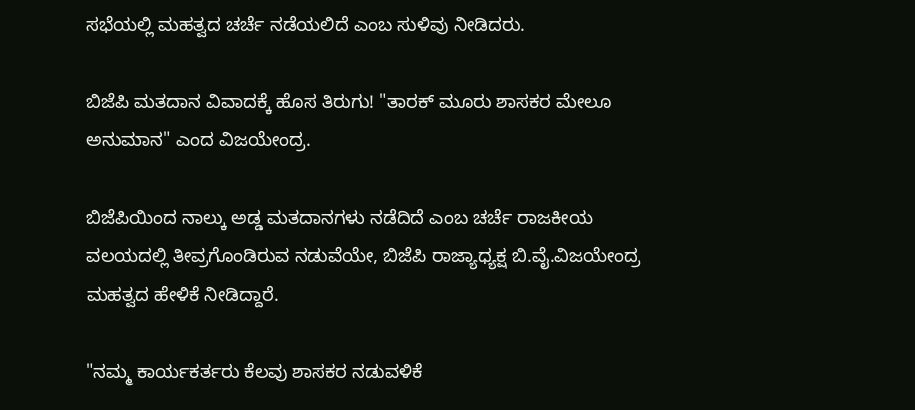ಸಭೆಯಲ್ಲಿ ಮಹತ್ವದ ಚರ್ಚೆ ನಡೆಯಲಿದೆ ಎಂಬ ಸುಳಿವು ನೀಡಿದರು.

ಬಿಜೆಪಿ ಮತದಾನ ವಿವಾದಕ್ಕೆ ಹೊಸ ತಿರುಗು! "ತಾರಕ್ ಮೂರು ಶಾಸಕರ ಮೇಲೂ ಅನುಮಾನ" ಎಂದ ವಿಜಯೇಂದ್ರ.

ಬಿಜೆಪಿಯಿಂದ ನಾಲ್ಕು ಅಡ್ಡ ಮತದಾನಗಳು ನಡೆದಿದೆ ಎಂಬ ಚರ್ಚೆ ರಾಜಕೀಯ ವಲಯದಲ್ಲಿ ತೀವ್ರಗೊಂಡಿರುವ ನಡುವೆಯೇ, ಬಿಜೆಪಿ ರಾಜ್ಯಾಧ್ಯಕ್ಷ ಬಿ.ವೈ.ವಿಜಯೇಂದ್ರ ಮಹತ್ವದ ಹೇಳಿಕೆ ನೀಡಿದ್ದಾರೆ.

"ನಮ್ಮ ಕಾರ್ಯಕರ್ತರು ಕೆಲವು ಶಾಸಕರ ನಡುವಳಿಕೆ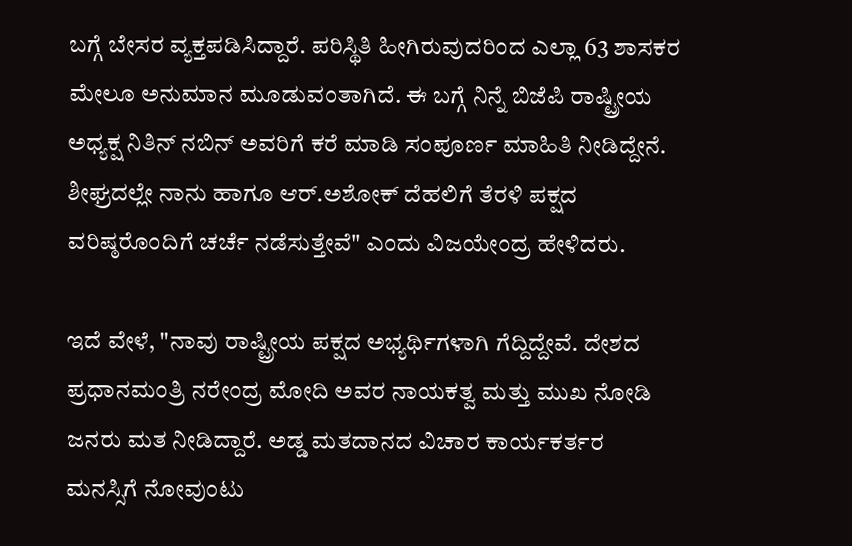ಬಗ್ಗೆ ಬೇಸರ ವ್ಯಕ್ತಪಡಿಸಿದ್ದಾರೆ. ಪರಿಸ್ಥಿತಿ ಹೀಗಿರುವುದರಿಂದ ಎಲ್ಲಾ 63 ಶಾಸಕರ ಮೇಲೂ ಅನುಮಾನ ಮೂಡುವಂತಾಗಿದೆ. ಈ ಬಗ್ಗೆ ನಿನ್ನೆ ಬಿಜೆಪಿ ರಾಷ್ಟ್ರೀಯ ಅಧ್ಯಕ್ಷ ನಿತಿನ್ ನಬಿನ್ ಅವರಿಗೆ ಕರೆ ಮಾಡಿ ಸಂಪೂರ್ಣ ಮಾಹಿತಿ ನೀಡಿದ್ದೇನೆ. ಶೀಘ್ರದಲ್ಲೇ ನಾನು ಹಾಗೂ ಆರ್.ಅಶೋಕ್ ದೆಹಲಿಗೆ ತೆರಳಿ ಪಕ್ಷದ ವರಿಷ್ಠರೊಂದಿಗೆ ಚರ್ಚೆ ನಡೆಸುತ್ತೇವೆ" ಎಂದು ವಿಜಯೇಂದ್ರ ಹೇಳಿದರು.

ಇದೆ ವೇಳೆ, "ನಾವು ರಾಷ್ಟ್ರೀಯ ಪಕ್ಷದ ಅಭ್ಯರ್ಥಿಗಳಾಗಿ ಗೆದ್ದಿದ್ದೇವೆ. ದೇಶದ ಪ್ರಧಾನಮಂತ್ರಿ ನರೇಂದ್ರ ಮೋದಿ ಅವರ ನಾಯಕತ್ವ ಮತ್ತು ಮುಖ ನೋಡಿ ಜನರು ಮತ ನೀಡಿದ್ದಾರೆ. ಅಡ್ಡ ಮತದಾನದ ವಿಚಾರ ಕಾರ್ಯಕರ್ತರ ಮನಸ್ಸಿಗೆ ನೋವುಂಟು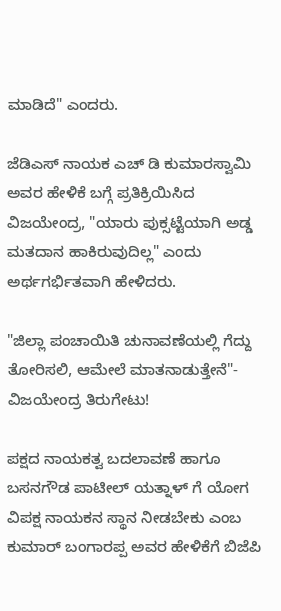ಮಾಡಿದೆ" ಎಂದರು.

ಜೆಡಿಎಸ್ ನಾಯಕ ಎಚ್ ಡಿ ಕುಮಾರಸ್ವಾಮಿ ಅವರ ಹೇಳಿಕೆ ಬಗ್ಗೆ ಪ್ರತಿಕ್ರಿಯಿಸಿದ ವಿಜಯೇಂದ್ರ, "ಯಾರು ಪುಕ್ಸಟ್ಟೆಯಾಗಿ ಅಡ್ಡ ಮತದಾನ ಹಾಕಿರುವುದಿಲ್ಲ" ಎಂದು ಅರ್ಥಗರ್ಭಿತವಾಗಿ ಹೇಳಿದರು.

"ಜಿಲ್ಲಾ ಪಂಚಾಯಿತಿ ಚುನಾವಣೆಯಲ್ಲಿ ಗೆದ್ದು ತೋರಿಸಲಿ, ಆಮೇಲೆ ಮಾತನಾಡುತ್ತೇನೆ"- ವಿಜಯೇಂದ್ರ ತಿರುಗೇಟು!

ಪಕ್ಷದ ನಾಯಕತ್ವ ಬದಲಾವಣೆ ಹಾಗೂ ಬಸನಗೌಡ ಪಾಟೀಲ್ ಯತ್ನಾಳ್ ಗೆ ಯೋಗ ವಿಪಕ್ಷ ನಾಯಕನ ಸ್ಥಾನ ನೀಡಬೇಕು ಎಂಬ ಕುಮಾರ್ ಬಂಗಾರಪ್ಪ ಅವರ ಹೇಳಿಕೆಗೆ ಬಿಜೆಪಿ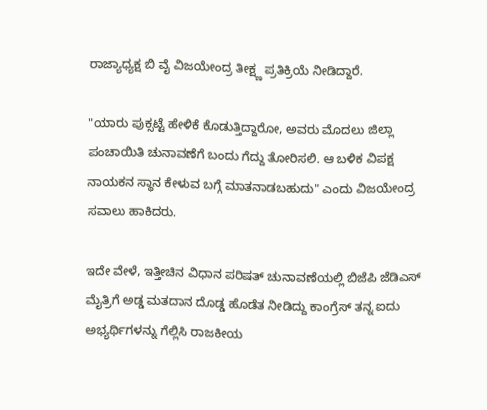ರಾಜ್ಯಾಧ್ಯಕ್ಷ ಬಿ ವೈ ವಿಜಯೇಂದ್ರ ತೀಕ್ಷ್ಣ ಪ್ರತಿಕ್ರಿಯೆ ನೀಡಿದ್ದಾರೆ.

"ಯಾರು ಪುಕ್ಸಟ್ಟೆ ಹೇಳಿಕೆ ಕೊಡುತ್ತಿದ್ದಾರೋ, ಅವರು ಮೊದಲು ಜಿಲ್ಲಾ ಪಂಚಾಯಿತಿ ಚುನಾವಣೆಗೆ ಬಂದು ಗೆದ್ದು ತೋರಿಸಲಿ. ಆ ಬಳಿಕ ವಿಪಕ್ಷ ನಾಯಕನ ಸ್ಥಾನ ಕೇಳುವ ಬಗ್ಗೆ ಮಾತನಾಡಬಹುದು" ಎಂದು ವಿಜಯೇಂದ್ರ ಸವಾಲು ಹಾಕಿದರು.

ಇದೇ ವೇಳೆ, ಇತ್ತೀಚಿನ ವಿಧಾನ ಪರಿಷತ್ ಚುನಾವಣೆಯಲ್ಲಿ ಬಿಜೆಪಿ ಜೆಡಿಎಸ್ ಮೈತ್ರಿಗೆ ಅಡ್ಡ ಮತದಾನ ದೊಡ್ಡ ಹೊಡೆತ ನೀಡಿದ್ದು ಕಾಂಗ್ರೆಸ್ ತನ್ನ ಐದು ಅಭ್ಯರ್ಥಿಗಳನ್ನು ಗೆಲ್ಲಿಸಿ ರಾಜಕೀಯ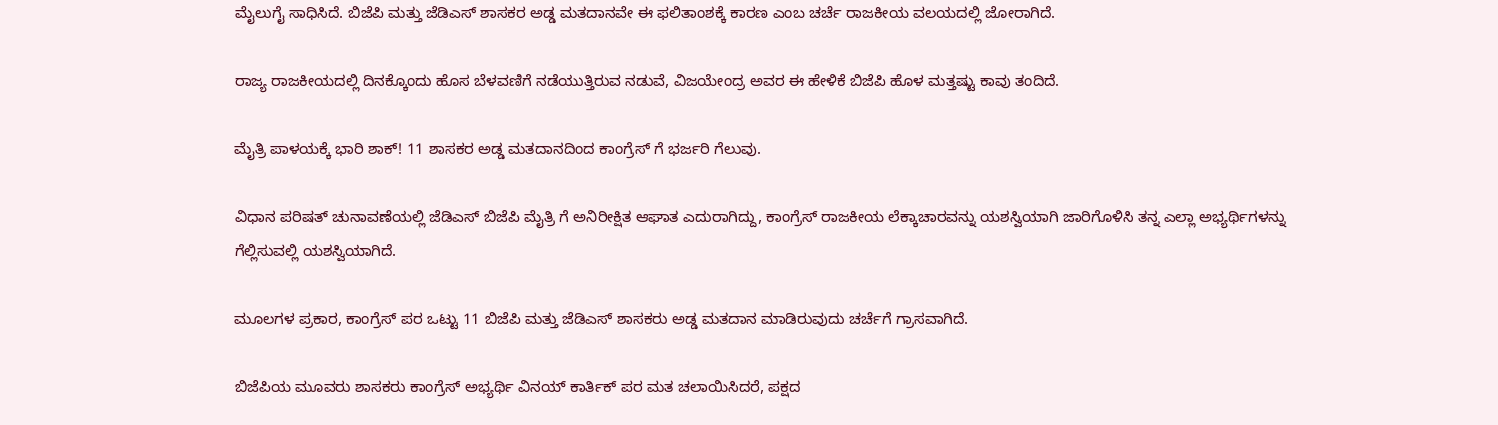ಮೈಲುಗೈ ಸಾಧಿಸಿದೆ. ಬಿಜೆಪಿ ಮತ್ತು ಜೆಡಿಎಸ್ ಶಾಸಕರ ಅಡ್ಡ ಮತದಾನವೇ ಈ ಫಲಿತಾಂಶಕ್ಕೆ ಕಾರಣ ಎಂಬ ಚರ್ಚೆ ರಾಜಕೀಯ ವಲಯದಲ್ಲಿ ಜೋರಾಗಿದೆ.

ರಾಜ್ಯ ರಾಜಕೀಯದಲ್ಲಿ ದಿನಕ್ಕೊಂದು ಹೊಸ ಬೆಳವಣಿಗೆ ನಡೆಯುತ್ತಿರುವ ನಡುವೆ, ವಿಜಯೇಂದ್ರ ಅವರ ಈ ಹೇಳಿಕೆ ಬಿಜೆಪಿ ಹೊಳ ಮತ್ತಷ್ಟು ಕಾವು ತಂದಿದೆ.

ಮೈತ್ರಿ ಪಾಳಯಕ್ಕೆ ಭಾರಿ ಶಾಕ್! 11 ಶಾಸಕರ ಅಡ್ಡ ಮತದಾನದಿಂದ ಕಾಂಗ್ರೆಸ್ ಗೆ ಭರ್ಜರಿ ಗೆಲುವು.

ವಿಧಾನ ಪರಿಷತ್ ಚುನಾವಣೆಯಲ್ಲಿ ಜೆಡಿಎಸ್ ಬಿಜೆಪಿ ಮೈತ್ರಿ ಗೆ ಅನಿರೀಕ್ಷಿತ ಆಘಾತ ಎದುರಾಗಿದ್ದು, ಕಾಂಗ್ರೆಸ್ ರಾಜಕೀಯ ಲೆಕ್ಕಾಚಾರವನ್ನು ಯಶಸ್ವಿಯಾಗಿ ಜಾರಿಗೊಳಿಸಿ ತನ್ನ ಎಲ್ಲಾ ಅಭ್ಯರ್ಥಿಗಳನ್ನು ಗೆಲ್ಲಿಸುವಲ್ಲಿ ಯಶಸ್ವಿಯಾಗಿದೆ.

ಮೂಲಗಳ ಪ್ರಕಾರ, ಕಾಂಗ್ರೆಸ್ ಪರ ಒಟ್ಟು 11 ಬಿಜೆಪಿ ಮತ್ತು ಜೆಡಿಎಸ್ ಶಾಸಕರು ಅಡ್ಡ ಮತದಾನ ಮಾಡಿರುವುದು ಚರ್ಚೆಗೆ ಗ್ರಾಸವಾಗಿದೆ.

ಬಿಜೆಪಿಯ ಮೂವರು ಶಾಸಕರು ಕಾಂಗ್ರೆಸ್ ಅಭ್ಯರ್ಥಿ ವಿನಯ್ ಕಾರ್ತಿಕ್ ಪರ ಮತ ಚಲಾಯಿಸಿದರೆ, ಪಕ್ಷದ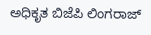ಅಧಿಕೃತ ಬಿಜೆಪಿ ಲಿಂಗರಾಜ್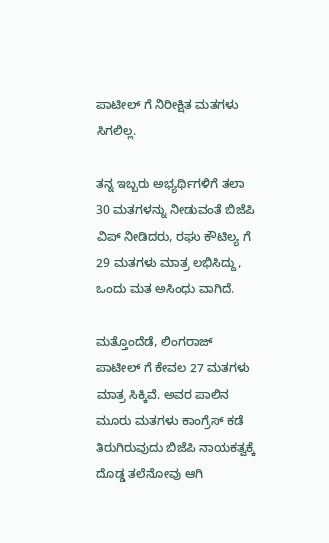ಪಾಟೀಲ್ ಗೆ ನಿರೀಕ್ಷಿತ ಮತಗಳು ಸಿಗಲಿಲ್ಲ.

ತನ್ನ ಇಬ್ಬರು ಅಭ್ಯರ್ಥಿಗಳಿಗೆ ತಲಾ 30 ಮತಗಳನ್ನು ನೀಡುವಂತೆ ಬಿಜೆಪಿ ವಿಪ್ ನೀಡಿದರು, ರಘು ಕೌಟಿಲ್ಯ ಗೆ 29 ಮತಗಳು ಮಾತ್ರ ಲಭಿಸಿದ್ದು, ಒಂದು ಮತ ಅಸಿಂಧು ವಾಗಿದೆ.

ಮತ್ತೊಂದೆಡೆ, ಲಿಂಗರಾಜ್ ಪಾಟೀಲ್ ಗೆ ಕೇವಲ 27 ಮತಗಳು ಮಾತ್ರ ಸಿಕ್ಕಿವೆ. ಅವರ ಪಾಲಿನ ಮೂರು ಮತಗಳು ಕಾಂಗ್ರೆಸ್ ಕಡೆ ತಿರುಗಿರುವುದು ಬಿಜೆಪಿ ನಾಯಕತ್ವಕ್ಕೆ ದೊಡ್ಡ ತಲೆನೋವು ಆಗಿ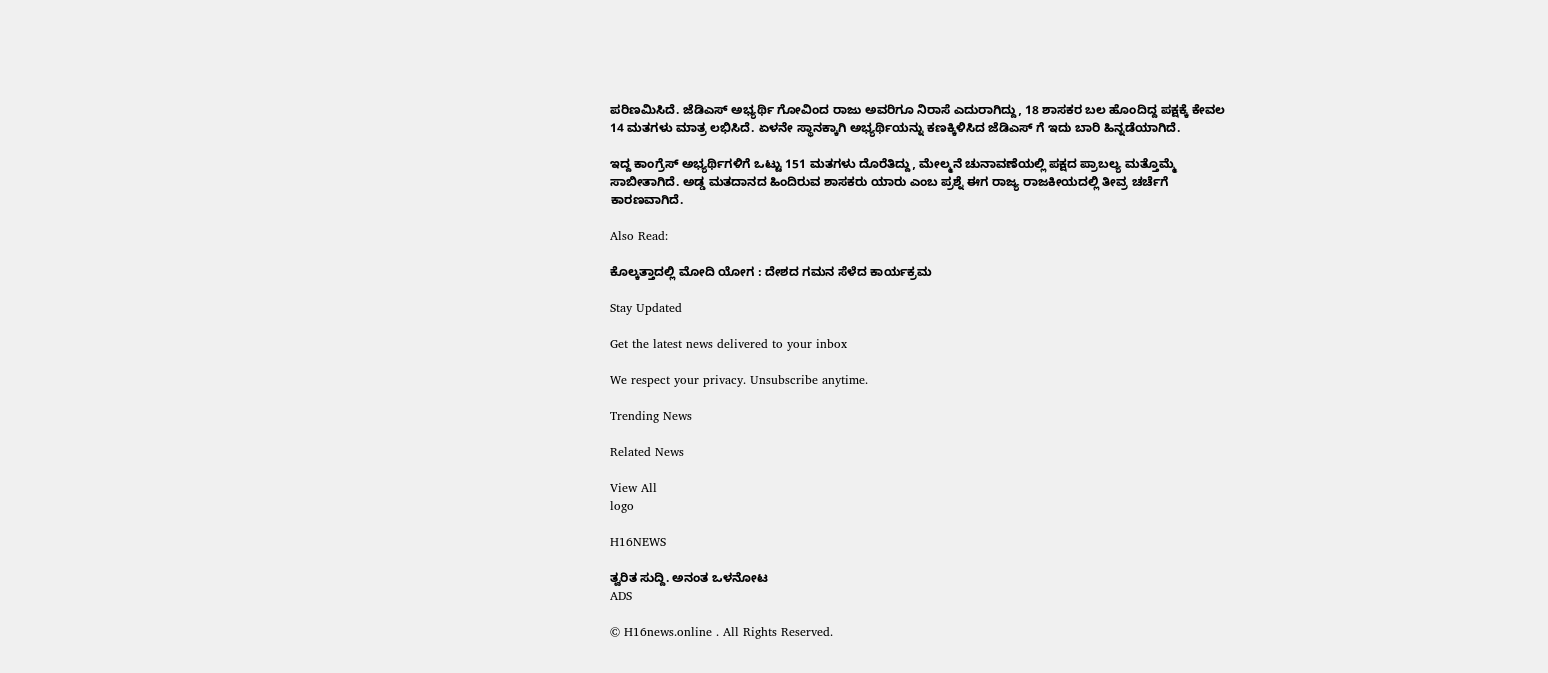ಪರಿಣಮಿಸಿದೆ. ಜೆಡಿಎಸ್ ಅಭ್ಯರ್ಥಿ ಗೋವಿಂದ ರಾಜು ಅವರಿಗೂ ನಿರಾಸೆ ಎದುರಾಗಿದ್ದು, 18 ಶಾಸಕರ ಬಲ ಹೊಂದಿದ್ದ ಪಕ್ಷಕ್ಕೆ ಕೇವಲ 14 ಮತಗಳು ಮಾತ್ರ ಲಭಿಸಿದೆ. ಏಳನೇ ಸ್ಥಾನಕ್ಕಾಗಿ ಅಭ್ಯರ್ಥಿಯನ್ನು ಕಣಕ್ಕಿಳಿಸಿದ ಜೆಡಿಎಸ್ ಗೆ ಇದು ಬಾರಿ ಹಿನ್ನಡೆಯಾಗಿದೆ.

ಇದ್ದ ಕಾಂಗ್ರೆಸ್ ಅಭ್ಯರ್ಥಿಗಳಿಗೆ ಒಟ್ಟು 151 ಮತಗಳು ದೊರೆತಿದ್ದು, ಮೇಲ್ಮನೆ ಚುನಾವಣೆಯಲ್ಲಿ ಪಕ್ಷದ ಪ್ರಾಬಲ್ಯ ಮತ್ತೊಮ್ಮೆ ಸಾಬೀತಾಗಿದೆ. ಅಡ್ಡ ಮತದಾನದ ಹಿಂದಿರುವ ಶಾಸಕರು ಯಾರು ಎಂಬ ಪ್ರಶ್ನೆ ಈಗ ರಾಜ್ಯ ರಾಜಕೀಯದಲ್ಲಿ ತೀವ್ರ ಚರ್ಚೆಗೆ ಕಾರಣವಾಗಿದೆ.

Also Read:

ಕೊಲ್ಕತ್ತಾದಲ್ಲಿ ಮೋದಿ ಯೋಗ : ದೇಶದ ಗಮನ ಸೆಳೆದ ಕಾರ್ಯಕ್ರಮ

Stay Updated

Get the latest news delivered to your inbox

We respect your privacy. Unsubscribe anytime.

Trending News

Related News

View All
logo

H16NEWS

ತ್ವರಿತ ಸುದ್ದಿ. ಅನಂತ ಒಳನೋಟ
ADS

© H16news.online . All Rights Reserved.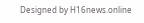Designed by H16news.online